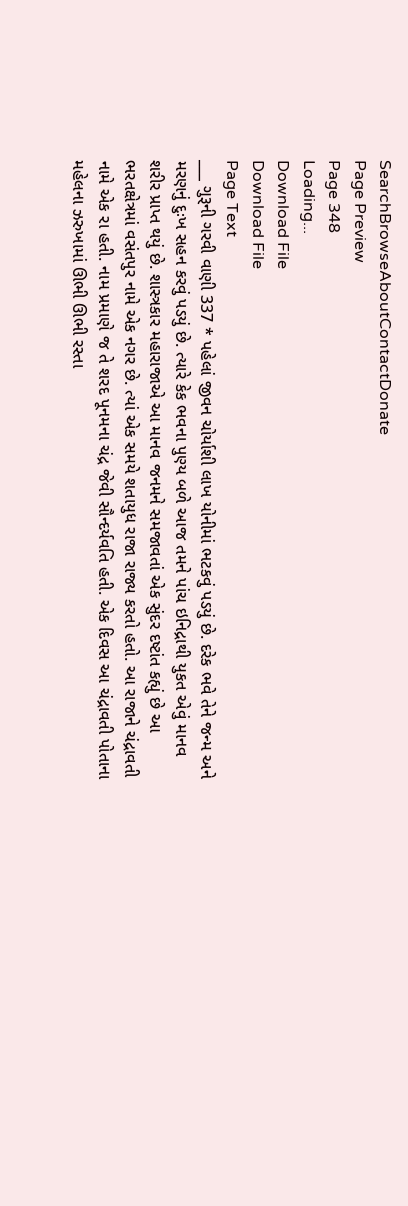SearchBrowseAboutContactDonate
Page Preview
Page 348
Loading...
Download File
Download File
Page Text
___ ગુરૂની ગરવી વાણી 337 * પહેલાં જીવન ચોર્યાશી લાખ યોનીમાં ભટકવું પડયું છે. દરેક ભવે તેને જન્મ અને મરણનું દુઃખ સહન કરવું પડયું છે. ત્યારે કેક ભવના પુણ્ય બળે આજ તમને પાંચ ઇનિદ્રાથી યુકત એવું માનવ શરીર પ્રાપ્ત થયું છે. શાસ્ત્રકાર મહારાજાએ આ માનવ જનમને સમજાવતાં એક સુંદર દષ્ટાંત કહ્યું છે આ ભરતક્ષેત્રમાં વસંતપુર નામે એક નગર છે. ત્યાં એક સમયે શતાયુધ રાજા રાજ્ય કરતો હતો. આ રાજાને ચંદ્રાવતી નામે એક રા હતી. નામ પ્રમાણે જ તે શરદ પૂનમના ચંદ્ર જેવી સૌન્દર્યવતિ હતી. એક દિવસ આ ચંદ્રાવતી પોતાના મહેલના ઝરુખામાં ઊભી ઊભી રસ્તા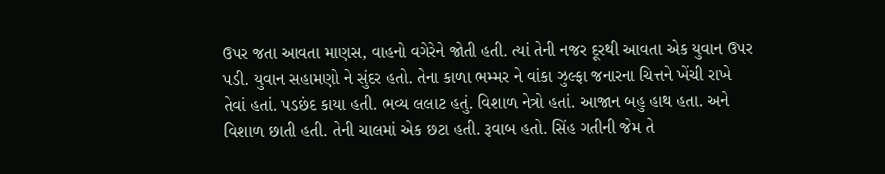ઉપર જતા આવતા માણસ, વાહનો વગેરેને જોતી હતી. ત્યાં તેની નજર દૂરથી આવતા એક યુવાન ઉપર પડી. યુવાન સહામણો ને સુંદર હતો. તેના કાળા ભમ્મર ને વાંકા ઝુલ્ફા જનારના ચિત્તને ખેંચી રાખે તેવાં હતાં. પડછંદ કાયા હતી. ભવ્ય લલાટ હતું. વિશાળ નેત્રો હતાં. આજાન બહુ હાથ હતા. અને વિશાળ છાતી હતી. તેની ચાલમાં એક છટા હતી. રૂવાબ હતો. સિંહ ગતીની જેમ તે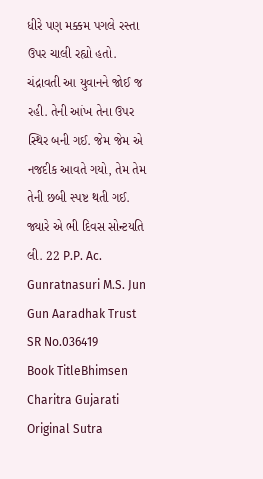ધીરે પણ મક્કમ પગલે રસ્તા ઉપર ચાલી રહ્યો હતો. ચંદ્રાવતી આ યુવાનને જોઈ જ રહી. તેની આંખ તેના ઉપર સ્થિર બની ગઈ. જેમ જેમ એ નજદીક આવતે ગયો, તેમ તેમ તેની છબી સ્પષ્ટ થતી ગઈ. જ્યારે એ ભી દિવસ સોન્ટયતિ લી. 22 P.P. Ac. Gunratnasuri M.S. Jun Gun Aaradhak Trust
SR No.036419
Book TitleBhimsen Charitra Gujarati
Original Sutra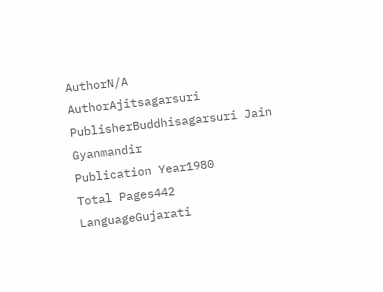AuthorN/A
AuthorAjitsagarsuri
PublisherBuddhisagarsuri Jain Gyanmandir
Publication Year1980
Total Pages442
LanguageGujarati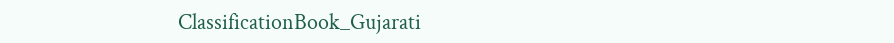ClassificationBook_Gujarati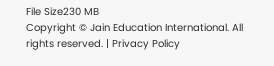File Size230 MB
Copyright © Jain Education International. All rights reserved. | Privacy Policy